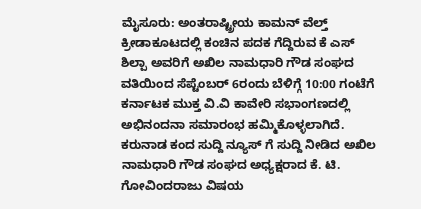ಮೈಸೂರು: ಅಂತರಾಷ್ಟ್ರೀಯ ಕಾಮನ್ ವೆಲ್ತ್ ಕ್ರೀಡಾಕೂಟದಲ್ಲಿ ಕಂಚಿನ ಪದಕ ಗೆದ್ದಿರುವ ಕೆ ಎಸ್ ಶಿಲ್ಪಾ ಅವರಿಗೆ ಅಖಿಲ ನಾಮಧಾರಿ ಗೌಡ ಸಂಘದ ವತಿಯಿಂದ ಸೆಪ್ಟೆಂಬರ್ 6ರಂದು ಬೆಳಿಗ್ಗೆ 10:00 ಗಂಟೆಗೆ ಕರ್ನಾಟಕ ಮುಕ್ತ ವಿ.ವಿ ಕಾವೇರಿ ಸಭಾಂಗಣದಲ್ಲಿ ಅಭಿನಂದನಾ ಸಮಾರಂಭ ಹಮ್ಮಿಕೊಳ್ಳಲಾಗಿದೆ.
ಕರುನಾಡ ಕಂದ ಸುದ್ದಿ ನ್ಯೂಸ್ ಗೆ ಸುದ್ದಿ ನೀಡಿದ ಅಖಿಲ ನಾಮಧಾರಿ ಗೌಡ ಸಂಘದ ಅಧ್ಯಕ್ಷರಾದ ಕೆ. ಟಿ. ಗೋವಿಂದರಾಜು ವಿಷಯ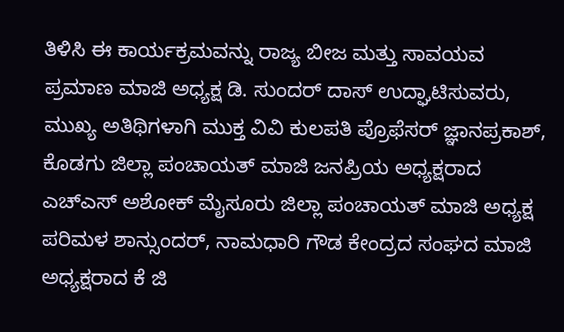ತಿಳಿಸಿ ಈ ಕಾರ್ಯಕ್ರಮವನ್ನು ರಾಜ್ಯ ಬೀಜ ಮತ್ತು ಸಾವಯವ ಪ್ರಮಾಣ ಮಾಜಿ ಅಧ್ಯಕ್ಷ ಡಿ. ಸುಂದರ್ ದಾಸ್ ಉದ್ಘಾಟಿಸುವರು, ಮುಖ್ಯ ಅತಿಥಿಗಳಾಗಿ ಮುಕ್ತ ವಿವಿ ಕುಲಪತಿ ಪ್ರೊಫೆಸರ್ ಜ್ಞಾನಪ್ರಕಾಶ್, ಕೊಡಗು ಜಿಲ್ಲಾ ಪಂಚಾಯತ್ ಮಾಜಿ ಜನಪ್ರಿಯ ಅಧ್ಯಕ್ಷರಾದ ಎಚ್ಎಸ್ ಅಶೋಕ್ ಮೈಸೂರು ಜಿಲ್ಲಾ ಪಂಚಾಯತ್ ಮಾಜಿ ಅಧ್ಯಕ್ಷ ಪರಿಮಳ ಶಾನ್ಸುಂದರ್, ನಾಮಧಾರಿ ಗೌಡ ಕೇಂದ್ರದ ಸಂಘದ ಮಾಜಿ ಅಧ್ಯಕ್ಷರಾದ ಕೆ ಜಿ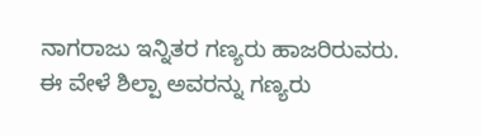ನಾಗರಾಜು ಇನ್ನಿತರ ಗಣ್ಯರು ಹಾಜರಿರುವರು.
ಈ ವೇಳೆ ಶಿಲ್ಪಾ ಅವರನ್ನು ಗಣ್ಯರು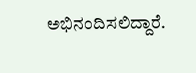ಅಭಿನಂದಿಸಲಿದ್ದಾರೆ.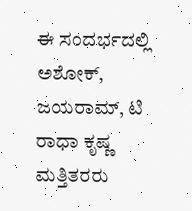ಈ ಸಂದರ್ಭದಲ್ಲಿ ಅಶೋಕ್, ಜಯರಾಮ್, ಟಿ ರಾಧಾ ಕೃಷ್ಣ ಮತ್ತಿತರರು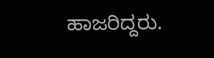ಹಾಜರಿದ್ದರು.